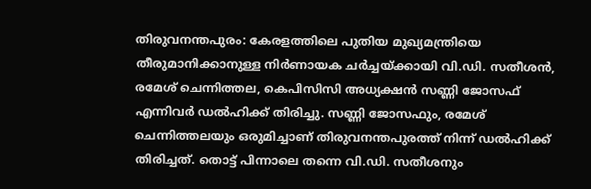തിരുവനന്തപുരം: കേരളത്തിലെ പുതിയ മുഖ്യമന്ത്രിയെ തീരുമാനിക്കാനുള്ള നിർണായക ചർച്ചയ്ക്കായി വി.ഡി. സതീശൻ, രമേശ് ചെന്നിത്തല, കെപിസിസി അധ്യക്ഷൻ സണ്ണി ജോസഫ് എന്നിവർ ഡൽഹിക്ക് തിരിച്ചു. സണ്ണി ജോസഫും, രമേശ് ചെന്നിത്തലയും ഒരുമിച്ചാണ് തിരുവനന്തപുരത്ത് നിന്ന് ഡൽഹിക്ക് തിരിച്ചത്. തൊട്ട് പിന്നാലെ തന്നെ വി.ഡി. സതീശനും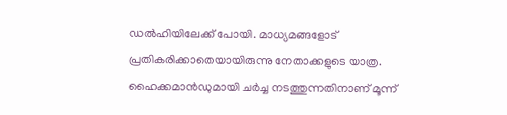ഡൽഹിയിലേക്ക് പോയി. മാധ്യമങ്ങളോട് പ്രതികരിക്കാതെയായിരുന്നു നേതാക്കളുടെ യാത്ര.
ഹൈക്കമാൻഡുമായി ചർച്ച നടത്തുന്നതിനാണ് മൂന്ന്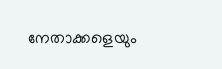നേതാക്കളെയും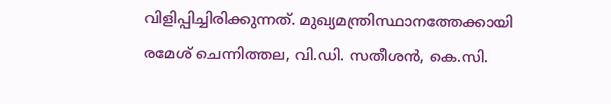വിളിപ്പിച്ചിരിക്കുന്നത്. മുഖ്യമന്ത്രിസ്ഥാനത്തേക്കായി രമേശ് ചെന്നിത്തല, വി.ഡി. സതീശൻ, കെ.സി.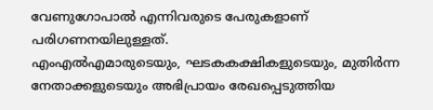വേണുഗോപാൽ എന്നിവരുടെ പേരുകളാണ് പരിഗണനയിലുള്ളത്.
എംഎൽഎമാരുടെയും, ഘടകകക്ഷികളുടെയും, മുതിർന്ന നേതാക്കളുടെയും അഭിപ്രായം രേഖപ്പെടുത്തിയ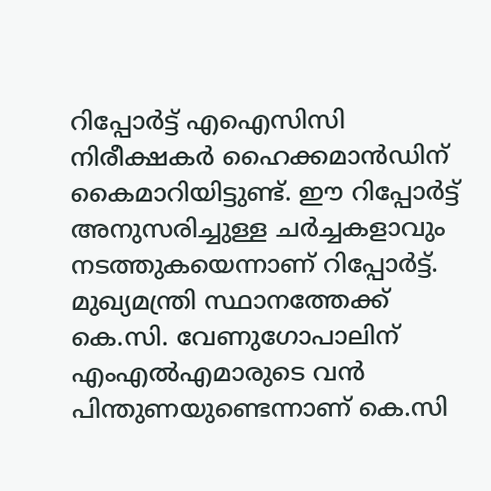റിപ്പോർട്ട് എഐസിസി നിരീക്ഷകർ ഹൈക്കമാൻഡിന് കൈമാറിയിട്ടുണ്ട്. ഈ റിപ്പോർട്ട് അനുസരിച്ചുള്ള ചർച്ചകളാവും നടത്തുകയെന്നാണ് റിപ്പോർട്ട്. മുഖ്യമന്ത്രി സ്ഥാനത്തേക്ക് കെ.സി. വേണുഗോപാലിന് എംഎൽഎമാരുടെ വൻ പിന്തുണയുണ്ടെന്നാണ് കെ.സി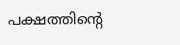പക്ഷത്തിൻ്റെ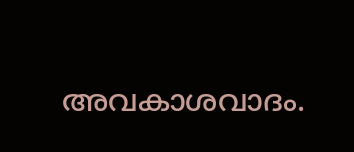അവകാശവാദം.